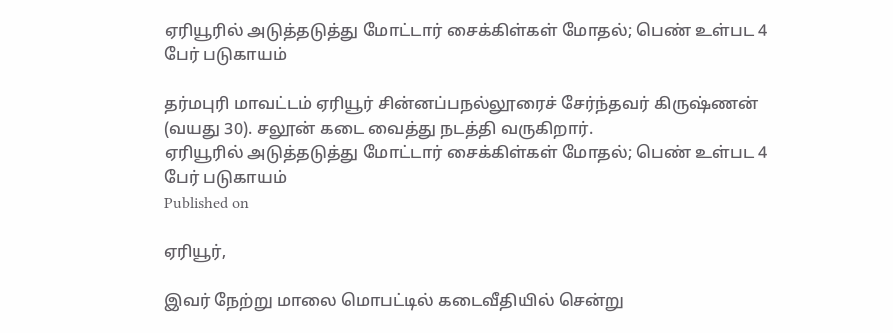ஏரியூரில் அடுத்தடுத்து மோட்டார் சைக்கிள்கள் மோதல்; பெண் உள்பட 4 பேர் படுகாயம்

தர்மபுரி மாவட்டம் ஏரியூர் சின்னப்பநல்லூரைச் சேர்ந்தவர் கிருஷ்ணன் (வயது 30). சலூன் கடை வைத்து நடத்தி வருகிறார்.
ஏரியூரில் அடுத்தடுத்து மோட்டார் சைக்கிள்கள் மோதல்; பெண் உள்பட 4 பேர் படுகாயம்
Published on

ஏரியூர்,

இவர் நேற்று மாலை மொபட்டில் கடைவீதியில் சென்று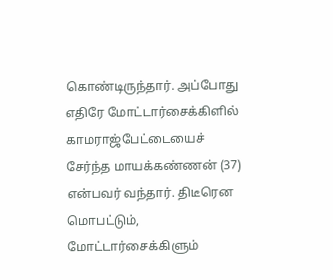கொண்டிருந்தார். அப்போது எதிரே மோட்டார்சைக்கிளில் காமராஜ்பேட்டையைச் சேர்ந்த மாயக்கண்ணன் (37) என்பவர் வந்தார். திடீரென மொபட்டும், மோட்டார்சைக்கிளும்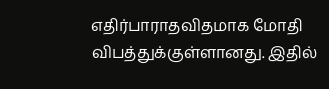எதிர்பாராதவிதமாக மோதி விபத்துக்குள்ளானது. இதில்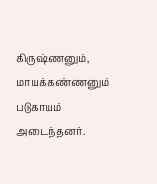கிருஷ்ணனும், மாயக்கண்ணனும் படுகாயம் அடைந்தனர்.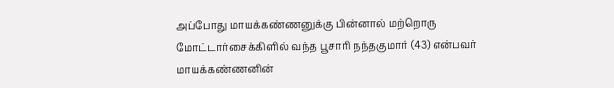அப்போது மாயக்கண்ணனுக்கு பின்னால் மற்றொரு மோட்டார்சைக்கிளில் வந்த பூசாரி நந்தகுமார் (43) என்பவர் மாயக்கண்ணனின்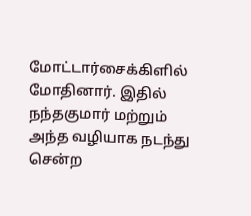மோட்டார்சைக்கிளில் மோதினார். இதில் நந்தகுமார் மற்றும் அந்த வழியாக நடந்து சென்ற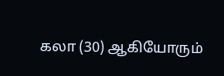கலா (30) ஆகியோரும்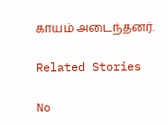காயம் அடைந்தனர்.

Related Stories

No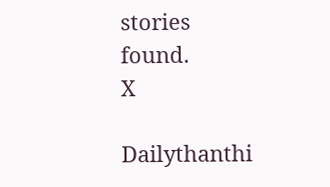stories found.
X

Dailythanthi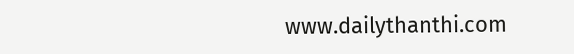www.dailythanthi.com